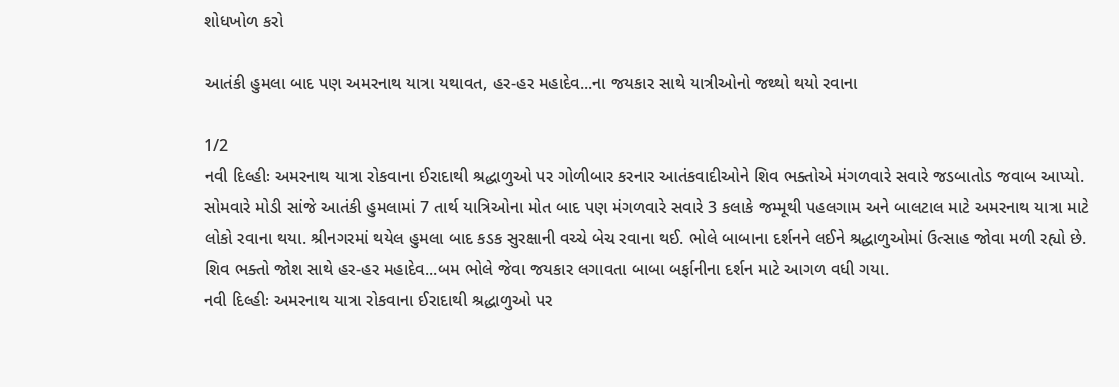શોધખોળ કરો

આતંકી હુમલા બાદ પણ અમરનાથ યાત્રા યથાવત, હર-હર મહાદેવ...ના જયકાર સાથે યાત્રીઓનો જથ્થો થયો રવાના

1/2
નવી દિલ્હીઃ અમરનાથ યાત્રા રોકવાના ઈરાદાથી શ્રદ્ધાળુઓ પર ગોળીબાર કરનાર આતંકવાદીઓને શિવ ભક્તોએ મંગળવારે સવારે જડબાતોડ જવાબ આપ્યો. સોમવારે મોડી સાંજે આતંકી હુમલામાં 7 તાર્થ યાત્રિઓના મોત બાદ પણ મંગળવારે સવારે 3 કલાકે જમ્મૂથી પહલગામ અને બાલટાલ માટે અમરનાથ યાત્રા માટે લોકો રવાના થયા. શ્રીનગરમાં થયેલ હુમલા બાદ કડક સુરક્ષાની વચ્ચે બેચ રવાના થઈ. ભોલે બાબાના દર્શનને લઈને શ્રદ્ધાળુઓમાં ઉત્સાહ જોવા મળી રહ્યો છે. શિવ ભક્તો જોશ સાથે હર-હર મહાદેવ...બમ ભોલે જેવા જયકાર લગાવતા બાબા બર્ફાનીના દર્શન માટે આગળ વધી ગયા.
નવી દિલ્હીઃ અમરનાથ યાત્રા રોકવાના ઈરાદાથી શ્રદ્ધાળુઓ પર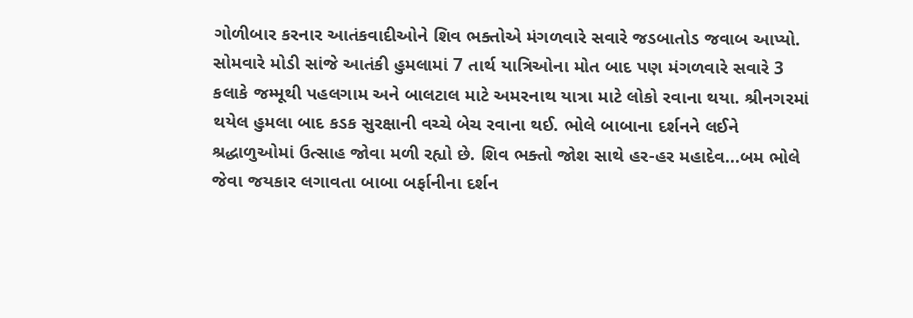ગોળીબાર કરનાર આતંકવાદીઓને શિવ ભક્તોએ મંગળવારે સવારે જડબાતોડ જવાબ આપ્યો. સોમવારે મોડી સાંજે આતંકી હુમલામાં 7 તાર્થ યાત્રિઓના મોત બાદ પણ મંગળવારે સવારે 3 કલાકે જમ્મૂથી પહલગામ અને બાલટાલ માટે અમરનાથ યાત્રા માટે લોકો રવાના થયા. શ્રીનગરમાં થયેલ હુમલા બાદ કડક સુરક્ષાની વચ્ચે બેચ રવાના થઈ. ભોલે બાબાના દર્શનને લઈને શ્રદ્ધાળુઓમાં ઉત્સાહ જોવા મળી રહ્યો છે. શિવ ભક્તો જોશ સાથે હર-હર મહાદેવ...બમ ભોલે જેવા જયકાર લગાવતા બાબા બર્ફાનીના દર્શન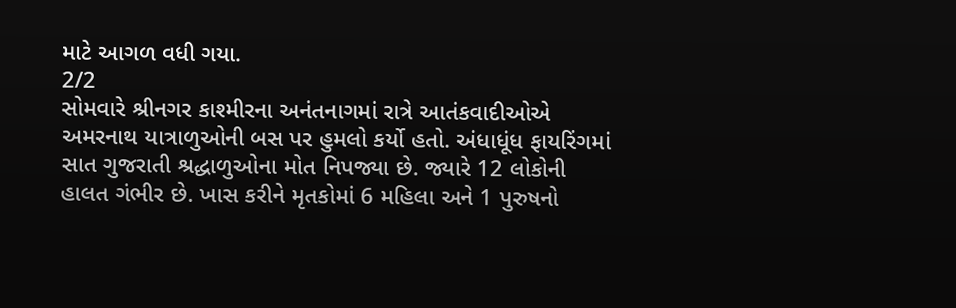માટે આગળ વધી ગયા.
2/2
સોમવારે શ્રીનગર કાશ્મીરના અનંતનાગમાં રાત્રે આતંકવાદીઓએ અમરનાથ યાત્રાળુઓની બસ પર હુમલો કર્યો હતો. અંધાધૂંધ ફાયરિંગમાં સાત ગુજરાતી શ્રદ્ધાળુઓના મોત નિપજ્યા છે. જ્યારે 12 લોકોની હાલત ગંભીર છે. ખાસ કરીને મૃતકોમાં 6 મહિલા અને 1 પુરુષનો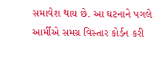સમાવેશ થાય છે. આ ઘટનાને પગલે આર્મીએ સમગ્ર વિસ્તાર કોર્ડન કરી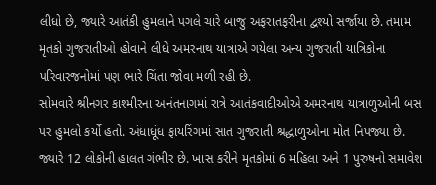લીધો છે, જ્યારે આતંકી હુમલાને પગલે ચારે બાજુ અફરાતફરીના દ્વશ્યો સર્જાયા છે. તમામ મૃતકો ગુજરાતીઓ હોવાને લીધે અમરનાથ યાત્રાએ ગયેલા અન્ય ગુજરાતી યાત્રિકોના પરિવારજનોમાં પણ ભારે ચિંતા જોવા મળી રહી છે.
સોમવારે શ્રીનગર કાશ્મીરના અનંતનાગમાં રાત્રે આતંકવાદીઓએ અમરનાથ યાત્રાળુઓની બસ પર હુમલો કર્યો હતો. અંધાધૂંધ ફાયરિંગમાં સાત ગુજરાતી શ્રદ્ધાળુઓના મોત નિપજ્યા છે. જ્યારે 12 લોકોની હાલત ગંભીર છે. ખાસ કરીને મૃતકોમાં 6 મહિલા અને 1 પુરુષનો સમાવેશ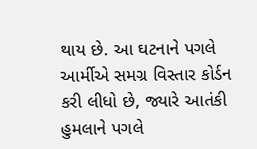થાય છે. આ ઘટનાને પગલે આર્મીએ સમગ્ર વિસ્તાર કોર્ડન કરી લીધો છે, જ્યારે આતંકી હુમલાને પગલે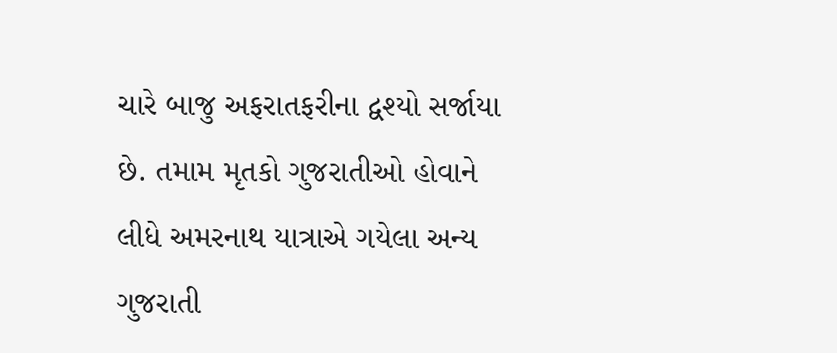ચારે બાજુ અફરાતફરીના દ્વશ્યો સર્જાયા છે. તમામ મૃતકો ગુજરાતીઓ હોવાને લીધે અમરનાથ યાત્રાએ ગયેલા અન્ય ગુજરાતી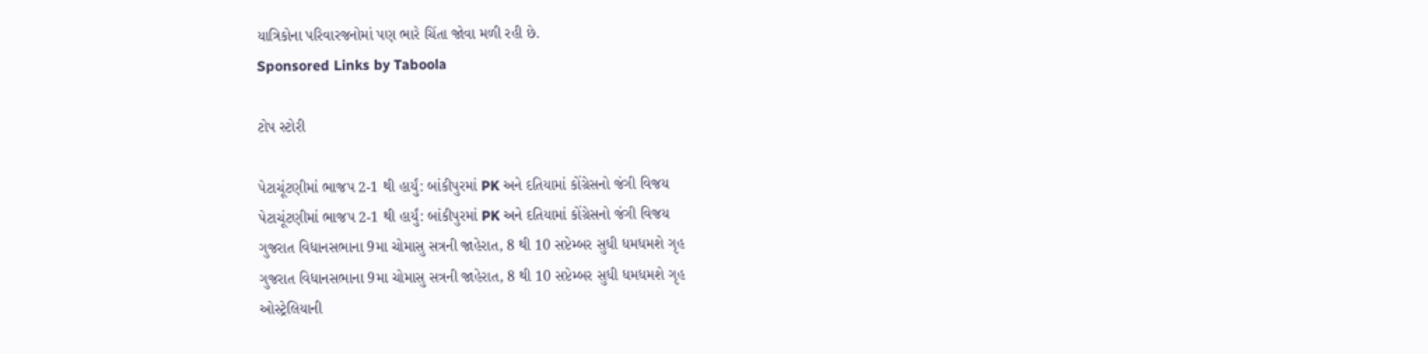યાત્રિકોના પરિવારજનોમાં પણ ભારે ચિંતા જોવા મળી રહી છે.
Sponsored Links by Taboola

ટોપ સ્ટોરી

પેટાચૂંટણીમાં ભાજપ 2-1 થી હાર્યું: બાંકીપુરમાં PK અને દતિયામાં કોંગ્રેસનો જંગી વિજય
પેટાચૂંટણીમાં ભાજપ 2-1 થી હાર્યું: બાંકીપુરમાં PK અને દતિયામાં કોંગ્રેસનો જંગી વિજય
ગુજરાત વિધાનસભાના 9મા ચોમાસુ સત્રની જાહેરાત, 8 થી 10 સપ્ટેમ્બર સુધી ધમધમશે ગૃહ
ગુજરાત વિધાનસભાના 9મા ચોમાસુ સત્રની જાહેરાત, 8 થી 10 સપ્ટેમ્બર સુધી ધમધમશે ગૃહ
ઓસ્ટ્રેલિયાની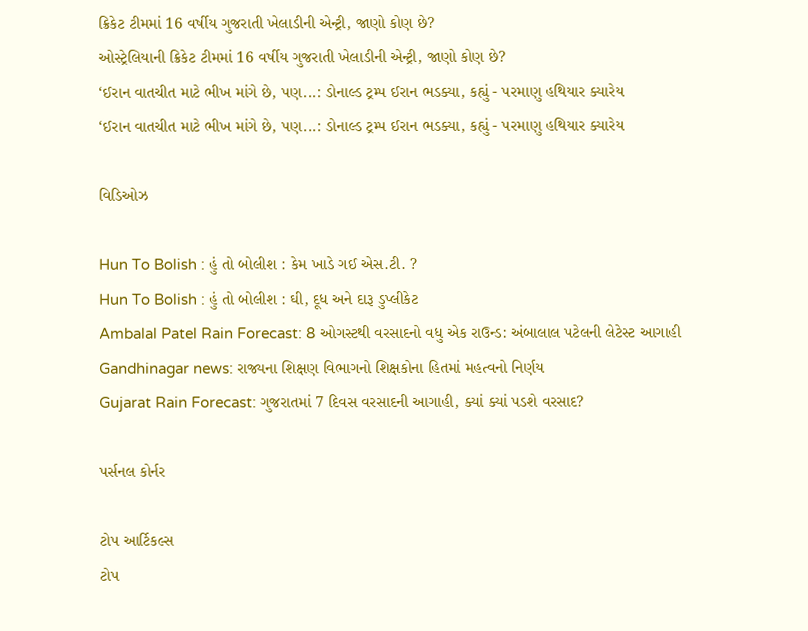ક્રિકેટ ટીમમાં 16 વર્ષીય ગુજરાતી ખેલાડીની એન્ટ્રી, જાણો કોણ છે?
ઓસ્ટ્રેલિયાની ક્રિકેટ ટીમમાં 16 વર્ષીય ગુજરાતી ખેલાડીની એન્ટ્રી, જાણો કોણ છે?
‘ઈરાન વાતચીત માટે ભીખ માંગે છે, પણ...: ડોનાલ્ડ ટ્રમ્પ ઈરાન ભડક્યા, કહ્યું - પરમાણુ હથિયાર ક્યારેય
‘ઈરાન વાતચીત માટે ભીખ માંગે છે, પણ...: ડોનાલ્ડ ટ્રમ્પ ઈરાન ભડક્યા, કહ્યું - પરમાણુ હથિયાર ક્યારેય

વિડિઓઝ

Hun To Bolish : હું તો બોલીશ : કેમ ખાડે ગઈ એસ.ટી. ?
Hun To Bolish : હું તો બોલીશ : ઘી, દૂધ અને દારૂ ડુપ્લીકેટ
Ambalal Patel Rain Forecast: 8 ઓગસ્ટથી વરસાદનો વધુ એક રાઉન્ડ: અંબાલાલ પટેલની લેટેસ્ટ આગાહી
Gandhinagar news: રાજ્યના શિક્ષણ વિભાગનો શિક્ષકોના હિતમાં મહત્વનો નિર્ણય
Gujarat Rain Forecast: ગુજરાતમાં 7 દિવસ વરસાદની આગાહી, ક્યાં ક્યાં પડશે વરસાદ?

પર્સનલ કોર્નર

ટોપ આર્ટિકલ્સ
ટોપ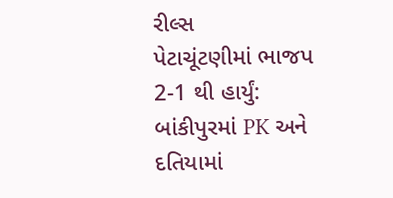રીલ્સ
પેટાચૂંટણીમાં ભાજપ 2-1 થી હાર્યું: બાંકીપુરમાં PK અને દતિયામાં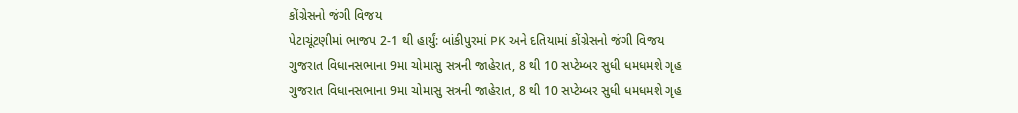કોંગ્રેસનો જંગી વિજય
પેટાચૂંટણીમાં ભાજપ 2-1 થી હાર્યું: બાંકીપુરમાં PK અને દતિયામાં કોંગ્રેસનો જંગી વિજય
ગુજરાત વિધાનસભાના 9મા ચોમાસુ સત્રની જાહેરાત, 8 થી 10 સપ્ટેમ્બર સુધી ધમધમશે ગૃહ
ગુજરાત વિધાનસભાના 9મા ચોમાસુ સત્રની જાહેરાત, 8 થી 10 સપ્ટેમ્બર સુધી ધમધમશે ગૃહ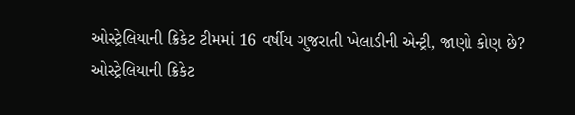ઓસ્ટ્રેલિયાની ક્રિકેટ ટીમમાં 16 વર્ષીય ગુજરાતી ખેલાડીની એન્ટ્રી, જાણો કોણ છે?
ઓસ્ટ્રેલિયાની ક્રિકેટ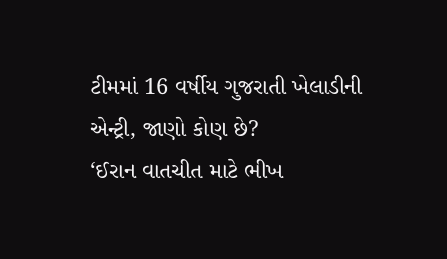ટીમમાં 16 વર્ષીય ગુજરાતી ખેલાડીની એન્ટ્રી, જાણો કોણ છે?
‘ઈરાન વાતચીત માટે ભીખ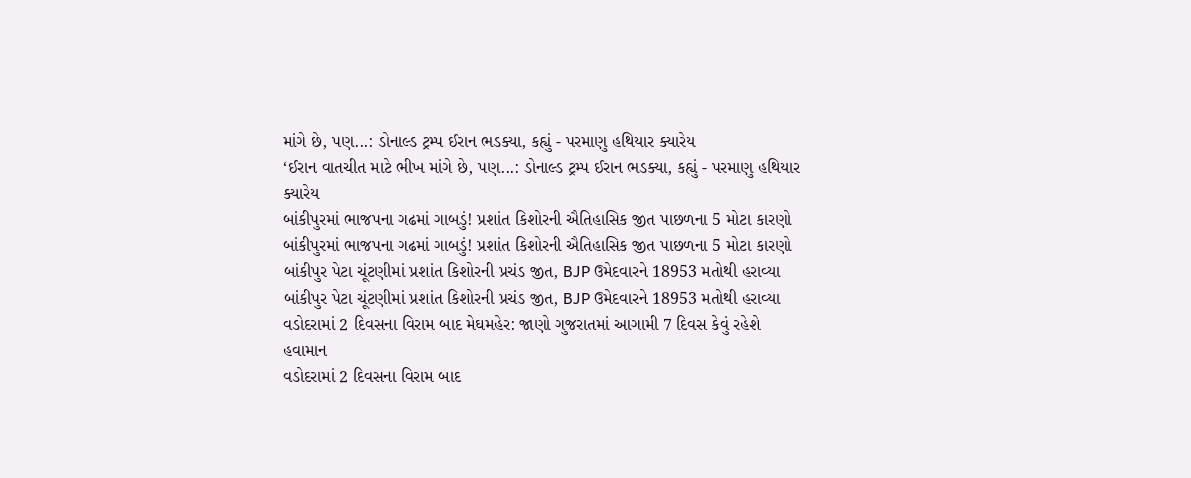માંગે છે, પણ...: ડોનાલ્ડ ટ્રમ્પ ઈરાન ભડક્યા, કહ્યું - પરમાણુ હથિયાર ક્યારેય
‘ઈરાન વાતચીત માટે ભીખ માંગે છે, પણ...: ડોનાલ્ડ ટ્રમ્પ ઈરાન ભડક્યા, કહ્યું - પરમાણુ હથિયાર ક્યારેય
બાંકીપુરમાં ભાજપના ગઢમાં ગાબડું! પ્રશાંત કિશોરની ઐતિહાસિક જીત પાછળના 5 મોટા કારણો
બાંકીપુરમાં ભાજપના ગઢમાં ગાબડું! પ્રશાંત કિશોરની ઐતિહાસિક જીત પાછળના 5 મોટા કારણો
બાંકીપુર પેટા ચૂંટણીમાં પ્રશાંત કિશોરની પ્રચંડ જીત, BJP ઉમેદવારને 18953 મતોથી હરાવ્યા
બાંકીપુર પેટા ચૂંટણીમાં પ્રશાંત કિશોરની પ્રચંડ જીત, BJP ઉમેદવારને 18953 મતોથી હરાવ્યા
વડોદરામાં 2 દિવસના વિરામ બાદ મેઘમહેર: જાણો ગુજરાતમાં આગામી 7 દિવસ કેવું રહેશે હવામાન
વડોદરામાં 2 દિવસના વિરામ બાદ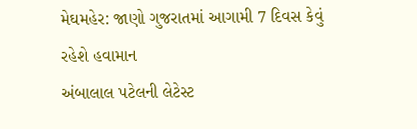મેઘમહેર: જાણો ગુજરાતમાં આગામી 7 દિવસ કેવું રહેશે હવામાન
અંબાલાલ પટેલની લેટેસ્ટ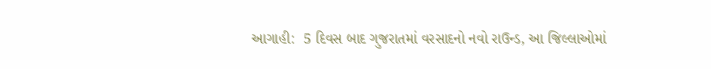આગાહી:  5 દિવસ બાદ ગુજરાતમાં વરસાદનો નવો રાઉન્ડ, આ જિલ્લાઓમાં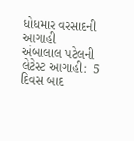ધોધમાર વરસાદની આગાહી
અંબાલાલ પટેલની લેટેસ્ટ આગાહી:  5 દિવસ બાદ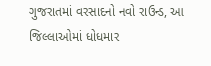ગુજરાતમાં વરસાદનો નવો રાઉન્ડ, આ જિલ્લાઓમાં ધોધમાર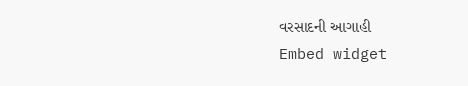વરસાદની આગાહી
Embed widget